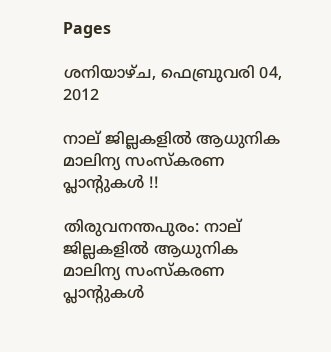Pages

ശനിയാഴ്‌ച, ഫെബ്രുവരി 04, 2012

നാല് ജില്ലകളില്‍ ആധുനിക മാലിന്യ സംസ്‌കരണ പ്ലാന്‍റുകള്‍ !!

തിരുവനന്തപുരം: നാല് ജില്ലകളില്‍ ആധുനിക മാലിന്യ സംസ്‌കരണ പ്ലാന്‍റുകള്‍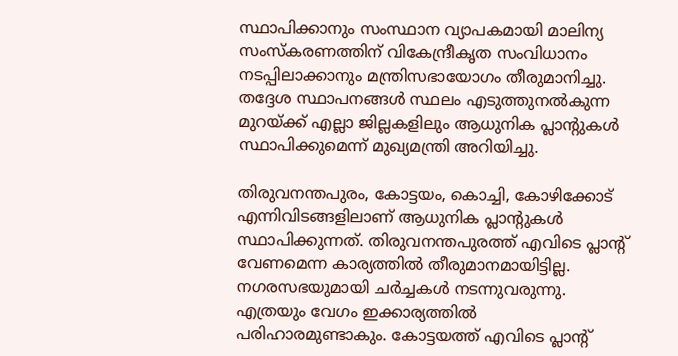സ്ഥാപിക്കാനും സംസ്ഥാന വ്യാപകമായി മാലിന്യ സംസ്‌കരണത്തിന് വികേന്ദ്രീകൃത സംവിധാനം നടപ്പിലാക്കാനും മന്ത്രിസഭായോഗം തീരുമാനിച്ചു. തദ്ദേശ സ്ഥാപനങ്ങള്‍ സ്ഥലം എടുത്തുനല്‍കുന്ന മുറയ്ക്ക് എല്ലാ ജില്ലകളിലും ആധുനിക പ്ലാന്‍റുകള്‍ സ്ഥാപിക്കുമെന്ന് മുഖ്യമന്ത്രി അറിയിച്ചു.

തിരുവനന്തപുരം, കോട്ടയം, കൊച്ചി, കോഴിക്കോട് എന്നിവിടങ്ങളിലാണ് ആധുനിക പ്ലാന്‍റുകള്‍ സ്ഥാപിക്കുന്നത്. തിരുവനന്തപുരത്ത് എവിടെ പ്ലാന്‍റ് വേണമെന്ന കാര്യത്തില്‍ തീരുമാനമായിട്ടില്ല. നഗരസഭയുമായി ചര്‍ച്ചകള്‍ നടന്നുവരുന്നു. എത്രയും വേഗം ഇക്കാര്യത്തില്‍ പരിഹാരമുണ്ടാകും. കോട്ടയത്ത് എവിടെ പ്ലാന്‍റ്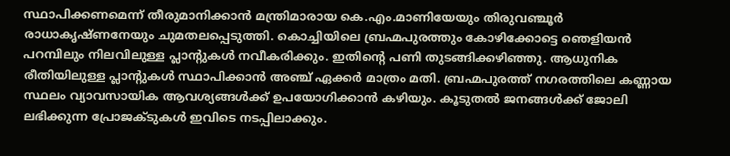സ്ഥാപിക്കണമെന്ന് തീരുമാനിക്കാന്‍ മന്ത്രിമാരായ കെ.എം.മാണിയേയും തിരുവഞ്ചൂര്‍ രാധാകൃഷ്ണനേയും ചുമതലപ്പെടുത്തി. കൊച്ചിയിലെ ബ്രഹ്മപുരത്തും കോഴിക്കോട്ടെ ഞെളിയന്‍ പറമ്പിലും നിലവിലുള്ള പ്ലാന്‍റുകള്‍ നവീകരിക്കും. ഇതിന്റെ പണി തുടങ്ങിക്കഴിഞ്ഞു. ആധുനിക രീതിയിലുള്ള പ്ലാന്‍റുകള്‍ സ്ഥാപിക്കാന്‍ അഞ്ച് ഏക്കര്‍ മാത്രം മതി. ബ്രഹ്മപുരത്ത് നഗരത്തിലെ കണ്ണായ സ്ഥലം വ്യാവസായിക ആവശ്യങ്ങള്‍ക്ക് ഉപയോഗിക്കാന്‍ കഴിയും. കൂടുതല്‍ ജനങ്ങള്‍ക്ക് ജോലി ലഭിക്കുന്ന പ്രോജക്ടുകള്‍ ഇവിടെ നടപ്പിലാക്കും.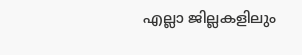എല്ലാ ജില്ലകളിലും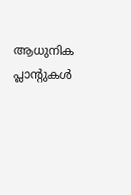ആധുനിക പ്ലാന്‍റുകള്‍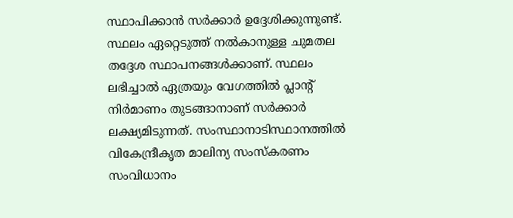സ്ഥാപിക്കാന്‍ സര്‍ക്കാര്‍ ഉദ്ദേശിക്കുന്നുണ്ട്. സ്ഥലം ഏറ്റെടുത്ത് നല്‍കാനുള്ള ചുമതല തദ്ദേശ സ്ഥാപനങ്ങള്‍ക്കാണ്. സ്ഥലം ലഭിച്ചാല്‍ ഏത്രയും വേഗത്തില്‍ പ്ലാന്‍റ് നിര്‍മാണം തുടങ്ങാനാണ് സര്‍ക്കാര്‍ ലക്ഷ്യമിടുന്നത്. സംസ്ഥാനാടിസ്ഥാനത്തില്‍ വികേന്ദ്രീകൃത മാലിന്യ സംസ്‌കരണം സംവിധാനം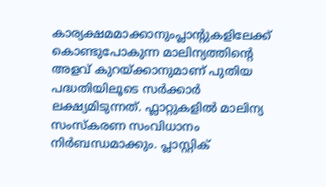കാര്യക്ഷമമാക്കാനുംപ്ലാന്‍റുകളിലേക്ക് കൊണ്ടുപോകുന്ന മാലിന്യത്തിന്റെ അളവ് കുറയ്ക്കാനുമാണ് പുതിയ പദ്ധതിയിലൂടെ സര്‍ക്കാര്‍ ലക്ഷ്യമിടുന്നത്. ഫ്ലാറ്റുകളില്‍ മാലിന്യ സംസ്‌കരണ സംവിധാനം നിര്‍ബന്ധമാക്കും. പ്ലാസ്റ്റിക്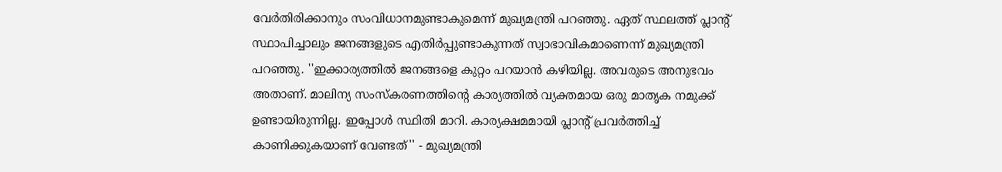വേര്‍തിരിക്കാനും സംവിധാനമുണ്ടാകുമെന്ന് മുഖ്യമന്ത്രി പറഞ്ഞു. ഏത് സ്ഥലത്ത് പ്ലാന്‍റ് സ്ഥാപിച്ചാലും ജനങ്ങളുടെ എതിര്‍പ്പുണ്ടാകുന്നത് സ്വാഭാവികമാണെന്ന് മുഖ്യമന്ത്രി പറഞ്ഞു. ''ഇക്കാര്യത്തില്‍ ജനങ്ങളെ കുറ്റം പറയാന്‍ കഴിയില്ല. അവരുടെ അനുഭവം അതാണ്. മാലിന്യ സംസ്‌കരണത്തിന്റെ കാര്യത്തില്‍ വ്യക്തമായ ഒരു മാതൃക നമുക്ക് ഉണ്ടായിരുന്നില്ല. ഇപ്പോള്‍ സ്ഥിതി മാറി. കാര്യക്ഷമമായി പ്ലാന്‍റ് പ്രവര്‍ത്തിച്ച് കാണിക്കുകയാണ് വേണ്ടത്'' - മുഖ്യമന്ത്രി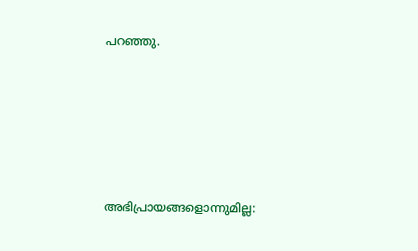പറഞ്ഞു.







അഭിപ്രായങ്ങളൊന്നുമില്ല: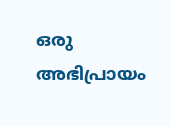ഒരു അഭിപ്രായം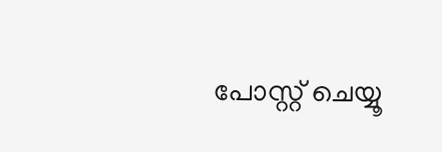പോസ്റ്റ് ചെയ്യൂ